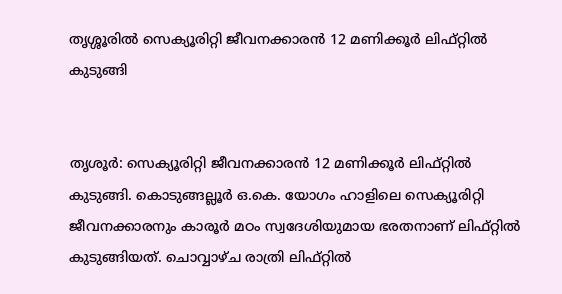തൃശ്ശൂരിൽ സെക്യൂരിറ്റി ജീവനക്കാരന്‍ 12 മണിക്കൂര്‍ ലിഫ്റ്റില്‍ കുടുങ്ങി


തൃശൂര്‍: സെക്യൂരിറ്റി ജീവനക്കാരന്‍ 12 മണിക്കൂര്‍ ലിഫ്റ്റില്‍ കുടുങ്ങി. കൊടുങ്ങല്ലൂര്‍ ഒ.കെ. യോഗം ഹാളിലെ സെക്യൂരിറ്റി ജീവനക്കാരനും കാരൂര്‍ മഠം സ്വദേശിയുമായ ഭരതനാണ് ലിഫ്റ്റില്‍ കുടുങ്ങിയത്. ചൊവ്വാഴ്ച രാത്രി ലിഫ്റ്റില്‍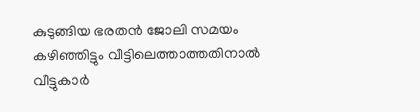കുടുങ്ങിയ ഭരതന്‍ ജോലി സമയം കഴിഞ്ഞിട്ടും വീട്ടിലെത്താത്തതിനാല്‍ വീട്ടുകാര്‍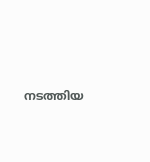നടത്തിയ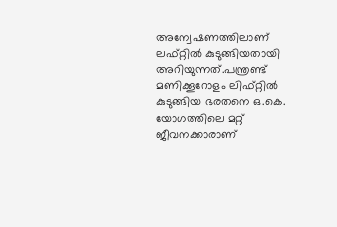അന്വേഷണത്തിലാണ് ലഫ്റ്റില്‍ കുടുങ്ങിയതായി അറിയുന്നത്.പന്ത്രണ്ട് മണിക്കൂറോളം ലിഫ്റ്റില്‍ കുടുങ്ങിയ ഭരതനെ ഒ.കെ. യോഗത്തിലെ മറ്റ് ജീവനക്കാരാണ്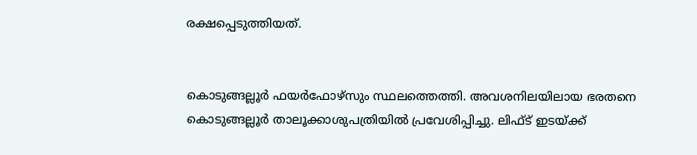രക്ഷപ്പെടുത്തിയത്.


കൊടുങ്ങല്ലൂര്‍ ഫയര്‍ഫോഴ്‌സും സ്ഥലത്തെത്തി. അവശനിലയിലായ ഭരതനെ കൊടുങ്ങല്ലൂര്‍ താലൂക്കാശുപത്രിയില്‍ പ്രവേശിപ്പിച്ചു. ലിഫ്ട് ഇടയ്ക്ക്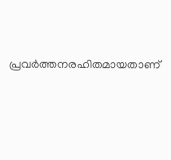പ്രവര്‍ത്തനരഹിതമായതാണ്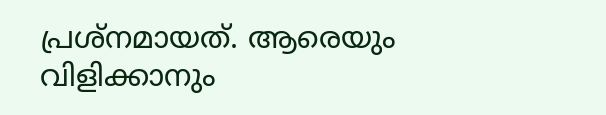പ്രശ്‌നമായത്. ആരെയും വിളിക്കാനും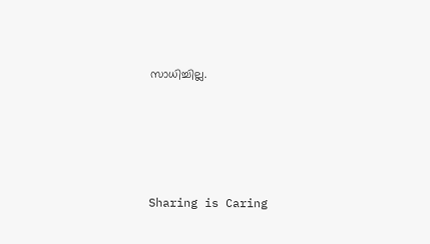സാധിച്ചില്ല.




Sharing is Caring